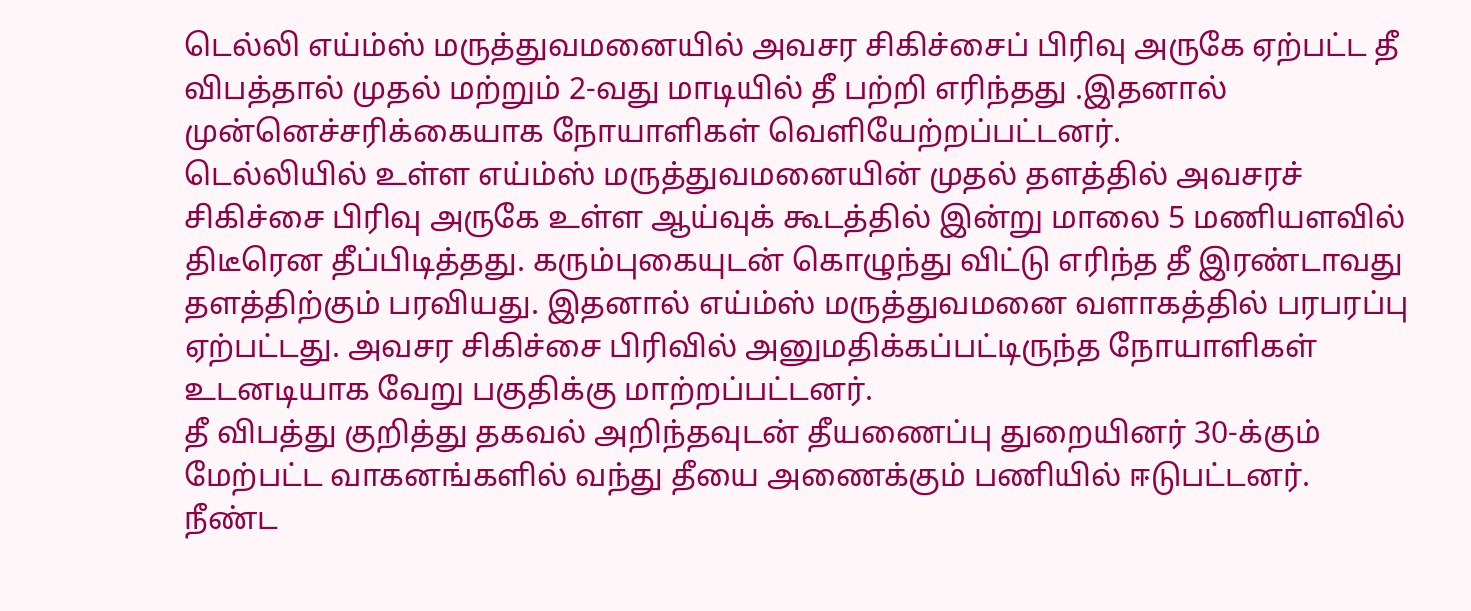டெல்லி எய்ம்ஸ் மருத்துவமனையில் அவசர சிகிச்சைப் பிரிவு அருகே ஏற்பட்ட தீ விபத்தால் முதல் மற்றும் 2-வது மாடியில் தீ பற்றி எரிந்தது .இதனால் முன்னெச்சரிக்கையாக நோயாளிகள் வெளியேற்றப்பட்டனர்.
டெல்லியில் உள்ள எய்ம்ஸ் மருத்துவமனையின் முதல் தளத்தில் அவசரச் சிகிச்சை பிரிவு அருகே உள்ள ஆய்வுக் கூடத்தில் இன்று மாலை 5 மணியளவில் திடீரென தீப்பிடித்தது. கரும்புகையுடன் கொழுந்து விட்டு எரிந்த தீ இரண்டாவது தளத்திற்கும் பரவியது. இதனால் எய்ம்ஸ் மருத்துவமனை வளாகத்தில் பரபரப்பு ஏற்பட்டது. அவசர சிகிச்சை பிரிவில் அனுமதிக்கப்பட்டிருந்த நோயாளிகள் உடனடியாக வேறு பகுதிக்கு மாற்றப்பட்டனர்.
தீ விபத்து குறித்து தகவல் அறிந்தவுடன் தீயணைப்பு துறையினர் 30-க்கும் மேற்பட்ட வாகனங்களில் வந்து தீயை அணைக்கும் பணியில் ஈடுபட்டனர். நீண்ட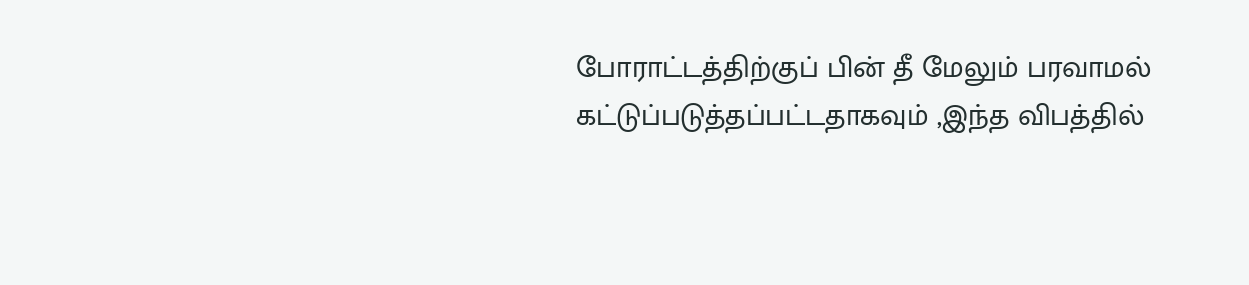போராட்டத்திற்குப் பின் தீ மேலும் பரவாமல் கட்டுப்படுத்தப்பட்டதாகவும் ,இந்த விபத்தில்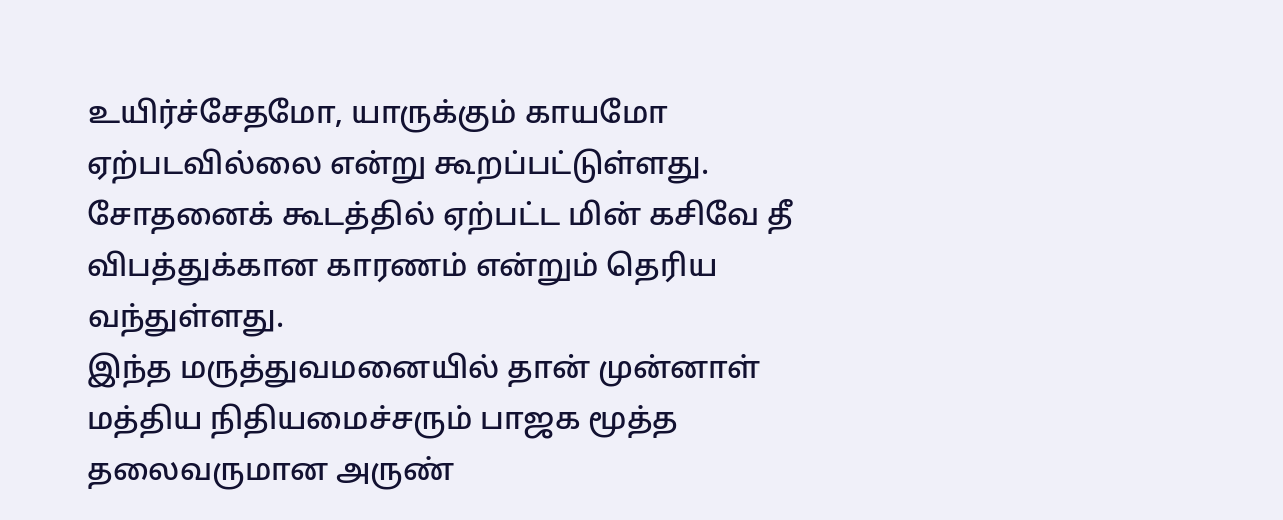உயிர்ச்சேதமோ, யாருக்கும் காயமோ ஏற்படவில்லை என்று கூறப்பட்டுள்ளது. சோதனைக் கூடத்தில் ஏற்பட்ட மின் கசிவே தீ விபத்துக்கான காரணம் என்றும் தெரிய வந்துள்ளது.
இந்த மருத்துவமனையில் தான் முன்னாள் மத்திய நிதியமைச்சரும் பாஜக மூத்த தலைவருமான அருண்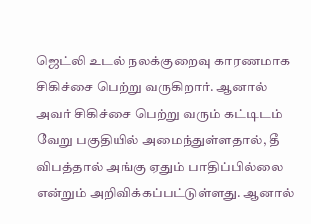ஜெட்லி உடல் நலக்குறைவு காரணமாக சிகிச்சை பெற்று வருகிறார். ஆனால் அவர் சிகிச்சை பெற்று வரும் கட்டிடம் வேறு பகுதியில் அமைந்துள்ளதால், தீ விபத்தால் அங்கு ஏதும் பாதிப்பில்லை என்றும் அறிவிக்கப்பட்டுள்ளது. ஆனால்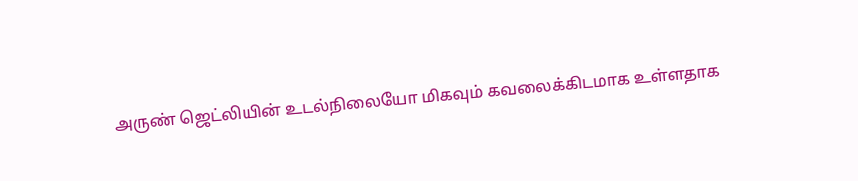அருண் ஜெட்லியின் உடல்நிலையோ மிகவும் கவலைக்கிடமாக உள்ளதாக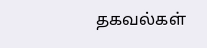தகவல்கள்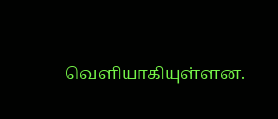வெளியாகியுள்ளன.